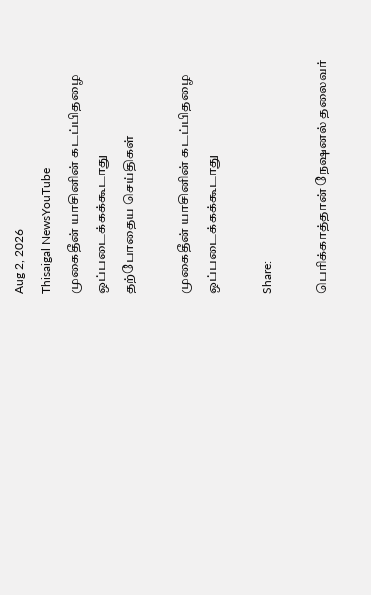Aug 2, 2026
Thisaigal NewsYouTube
முகைதீன் யாசினின் கடப்பிதழை ஒப்படைக்கக்கூடாது
தற்போதைய செய்திகள்

முகைதீன் யாசினின் கடப்பிதழை ஒப்படைக்கக்கூடாது

Share:

பெரிக்காத்தான் நேஷனல் தலைவர்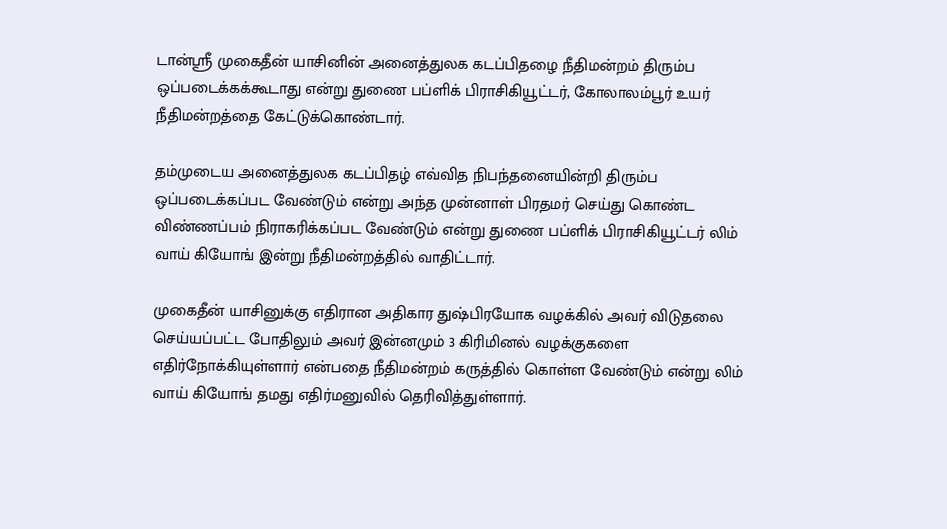டான்ஸ்ரீ முகைதீன் யாசினின் அனைத்துலக கடப்பிதழை நீதிமன்றம் திரும்ப ஒப்படைக்கக்கூடாது என்று துணை பப்ளிக் பிராசிகியூட்டர், கோலாலம்பூர் உயர் நீதிமன்றத்தை கேட்டுக்கொண்டார்.

தம்முடைய அனைத்துலக கடப்பிதழ் எவ்வித நிபந்தனையின்றி திரும்ப ஒப்படைக்கப்பட வேண்டும் என்று அந்த முன்னாள் பிரதமர் செய்து கொண்ட விண்ணப்பம் நிராகரிக்கப்பட வேண்டும் என்று துணை பப்ளிக் பிராசிகியூட்டர் லிம் வாய் கியோங் இன்று நீதிமன்றத்தில் வாதிட்டார்.

முகைதீன் யாசினுக்கு எதிரான அதிகார துஷ்பிரயோக வழக்கில் அவர் விடுதலை செய்யப்பட்ட போதிலும் அவர் இன்னமும் 3 கிரிமினல் வழக்குகளை எதிர்நோக்கியுள்ளார் என்பதை நீதிமன்றம் கருத்தில் கொள்ள வேண்டும் என்று லிம் வாய் கியோங் தமது எதிர்மனுவில் தெரிவித்துள்ளார்.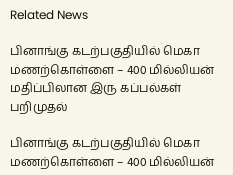Related News

பினாங்கு கடற்பகுதியில் மெகா மணற்கொள்ளை – 400 மில்லியன் மதிப்பிலான இரு கப்பல்கள் பறிமுதல்

பினாங்கு கடற்பகுதியில் மெகா மணற்கொள்ளை – 400 மில்லியன்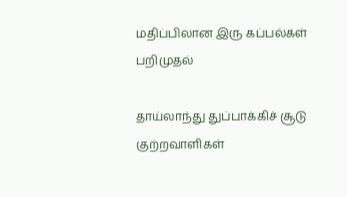மதிப்பிலான இரு கப்பல்கள் பறிமுதல்

தாய்லாந்து துப்பாக்கிச் சூடு குற்றவாளிகள்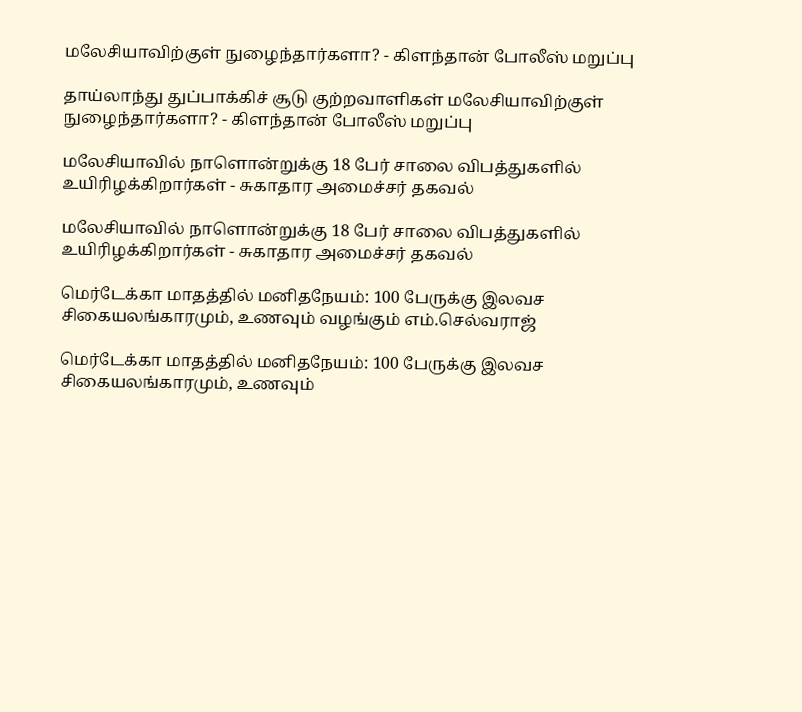மலேசியாவிற்குள் நுழைந்தார்களா? - கிளந்தான் போலீஸ் மறுப்பு

தாய்லாந்து துப்பாக்கிச் சூடு குற்றவாளிகள் மலேசியாவிற்குள் நுழைந்தார்களா? - கிளந்தான் போலீஸ் மறுப்பு

மலேசியாவில் நாளொன்றுக்கு 18 பேர் சாலை விபத்துகளில் உயிரிழக்கிறார்கள் - சுகாதார அமைச்சர் தகவல்

மலேசியாவில் நாளொன்றுக்கு 18 பேர் சாலை விபத்துகளில் உயிரிழக்கிறார்கள் - சுகாதார அமைச்சர் தகவல்

மெர்டேக்கா மாதத்தில் மனிதநேயம்: 100 பேருக்கு இலவச சிகையலங்காரமும், உணவும் வழங்கும் எம்.செல்வராஜ்

மெர்டேக்கா மாதத்தில் மனிதநேயம்: 100 பேருக்கு இலவச சிகையலங்காரமும், உணவும்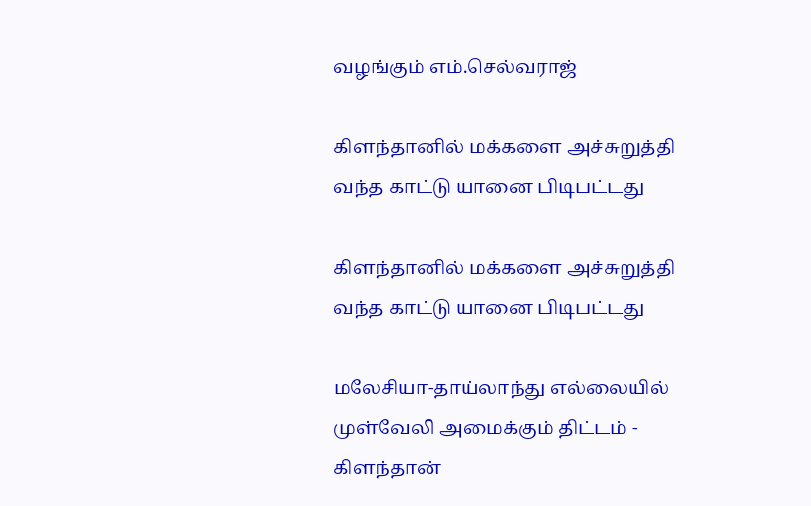வழங்கும் எம்.செல்வராஜ்

கிளந்தானில் மக்களை அச்சுறுத்தி வந்த காட்டு யானை பிடிபட்டது

கிளந்தானில் மக்களை அச்சுறுத்தி வந்த காட்டு யானை பிடிபட்டது

மலேசியா-தாய்லாந்து எல்லையில் முள்வேலி அமைக்கும் திட்டம் - கிளந்தான்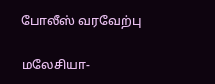போலீஸ் வரவேற்பு

மலேசியா-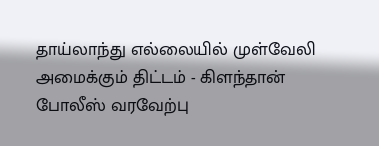தாய்லாந்து எல்லையில் முள்வேலி அமைக்கும் திட்டம் - கிளந்தான் போலீஸ் வரவேற்பு